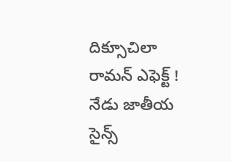దిక్సూచిలా రామన్ ఎఫెక్ట్ !
నేడు జాతీయ సైన్స్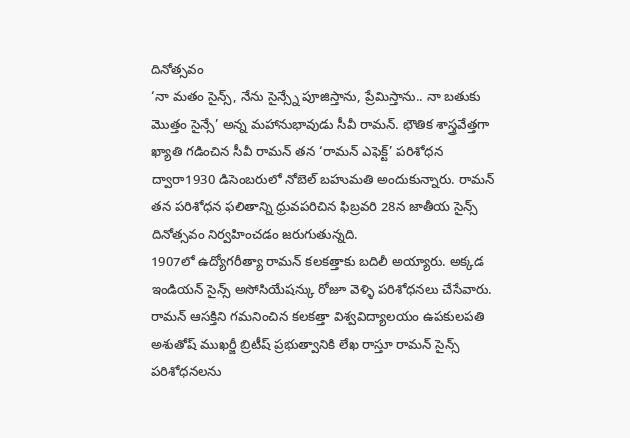దినోత్సవం
‘నా మతం సైన్స్, నేను సైన్స్నే పూజిస్తాను, ప్రేమిస్తాను.. నా బతుకు మొత్తం సైన్సే’ అన్న మహానుభావుడు సీవీ రామన్. భౌతిక శాస్త్రవేత్తగా ఖ్యాతి గడించిన సీవీ రామన్ తన ‘రామన్ ఎఫెక్ట్’ పరిశోధన ద్వారా1930 డిసెంబరులో నోబెల్ బహుమతి అందుకున్నారు. రామన్ తన పరిశోధన ఫలితాన్ని ధ్రువపరిచిన ఫిబ్రవరి 28న జాతీయ సైన్స్ దినోత్సవం నిర్వహించడం జరుగుతున్నది.
1907లో ఉద్యోగరీత్యా రామన్ కలకత్తాకు బదిలీ అయ్యారు. అక్కడ ఇండియన్ సైన్స్ అసోసియేషన్కు రోజూ వెళ్ళి పరిశోధనలు చేసేవారు. రామన్ ఆసక్తిని గమనించిన కలకత్తా విశ్వవిద్యాలయం ఉపకులపతి అశుతోష్ ముఖర్జీ బ్రిటీష్ ప్రభుత్వానికి లేఖ రాస్తూ రామన్ సైన్స్ పరిశోధనలను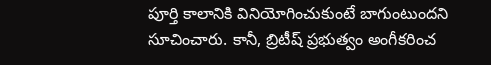పూర్తి కాలానికి వినియోగించుకుంటే బాగుంటుందని సూచించారు. కానీ, బ్రిటీష్ ప్రభుత్వం అంగీకరించ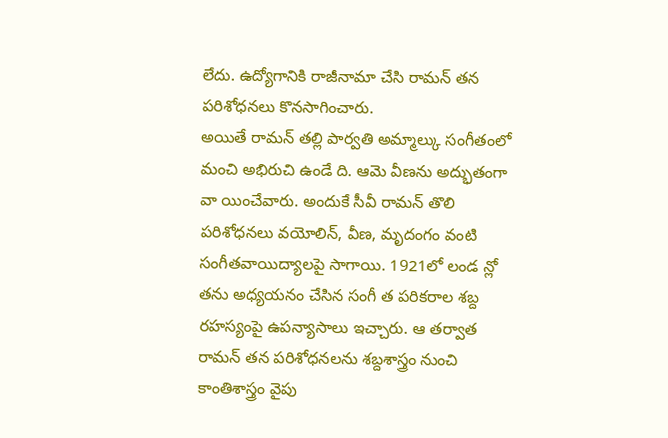లేదు. ఉద్యోగానికి రాజీనామా చేసి రామన్ తన పరిశోధనలు కొనసాగించారు.
అయితే రామన్ తల్లి పార్వతి అమ్మాల్కు సంగీతంలో మంచి అభిరుచి ఉండే ది. ఆమె వీణను అద్భుతంగా వా యించేవారు. అందుకే సీవీ రామన్ తొలి పరిశోధనలు వయోలిన్, వీణ, మృదంగం వంటి సంగీతవాయిద్యాలపై సాగాయి. 1921లో లండ న్లో తను అధ్యయనం చేసిన సంగీ త పరికరాల శబ్ద రహస్యంపై ఉపన్యాసాలు ఇచ్చారు. ఆ తర్వాత రామన్ తన పరిశోధనలను శబ్దశాస్త్రం నుంచి కాంతిశాస్త్రం వైపు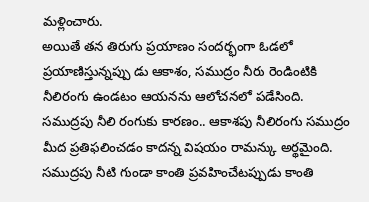మళ్లించారు.
అయితే తన తిరుగు ప్రయాణం సందర్భంగా ఓడలో ప్రయాణిస్తున్నప్పు డు ఆకాశం, సముద్రం నీరు రెండింటికి నీలిరంగు ఉండటం ఆయనను ఆలోచనలో పడేసింది. సముద్రపు నీలి రంగుకు కారణం.. ఆకాశపు నీలిరంగు సముద్రం మీద ప్రతిఫలించడం కాదన్న విషయం రామన్కు అర్థమైంది. సముద్రపు నీటి గుండా కాంతి ప్రవహించేటప్పుడు కాంతి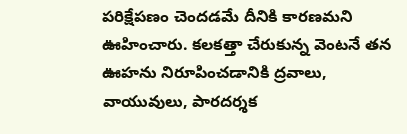పరిక్షేపణం చెందడమే దీనికి కారణమని ఊహించారు. కలకత్తా చేరుకున్న వెంటనే తన ఊహను నిరూపించడానికి ద్రవాలు, వాయువులు, పారదర్శక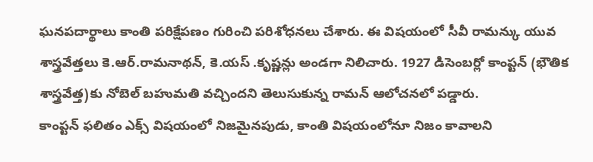ఘనపదార్థాలు కాంతి పరిక్షేపణం గురించి పరిశోధనలు చేశారు. ఈ విషయంలో సీవీ రామన్కు యువ శాస్త్రవేత్తలు కె.ఆర్.రామనాథన్, కె.యస్ .కృష్ణన్లు అండగా నిలిచారు. 1927 డిసెంబర్లో కాంప్టన్ (భౌతిక శాస్త్రవేత్త)కు నోబెల్ బహుమతి వచ్చిందని తెలుసుకున్న రామన్ ఆలోచనలో పడ్డారు.
కాంప్టన్ ఫలితం ఎక్స్ విషయంలో నిజమైనపుడు, కాంతి విషయంలోనూ నిజం కావాలని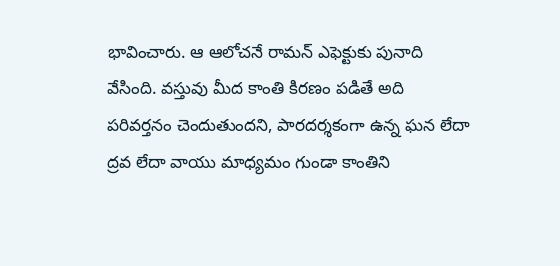భావించారు. ఆ ఆలోచనే రామన్ ఎఫెక్టుకు పునాది వేసింది. వస్తువు మీద కాంతి కిరణం పడితే అది పరివర్తనం చెందుతుందని, పారదర్శకంగా ఉన్న ఘన లేదా ద్రవ లేదా వాయు మాధ్యమం గుండా కాంతిని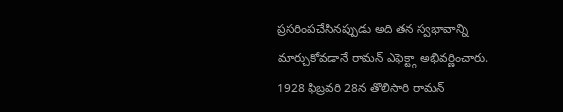ప్రసరింపచేసినప్పుడు అది తన స్వభావాన్ని మార్చుకోవడానే రామన్ ఎఫెక్ట్గా అభివర్ణించారు. 1928 ఫిబ్రవరి 28న తొలిసారి రామన్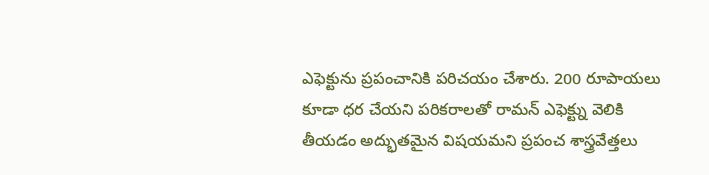ఎఫెక్టును ప్రపంచానికి పరిచయం చేశారు. 200 రూపాయలు కూడా ధర చేయని పరికరాలతో రామన్ ఎఫెక్ట్ను వెలికి తీయడం అద్భుతమైన విషయమని ప్రపంచ శాస్త్రవేత్తలు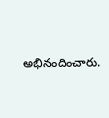అభినందించారు.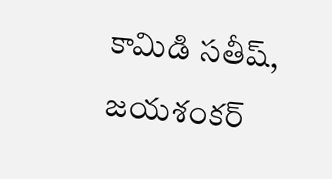కామిడి సతీష్, జయశంకర్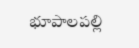భూపాలపల్లి